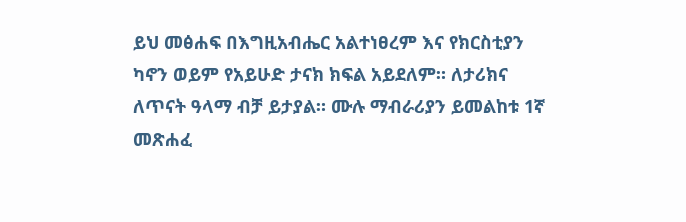ይህ መፅሐፍ በእግዚአብሔር አልተነፀረም እና የክርስቲያን ካኖን ወይም የአይሁድ ታናክ ክፍል አይደለም። ለታሪክና ለጥናት ዓላማ ብቻ ይታያል። ሙሉ ማብራሪያን ይመልከቱ 1ኛ መጽሐፈ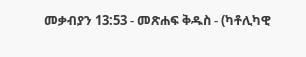መቃብያን 13:53 - መጽሐፍ ቅዱስ - (ካቶሊካዊ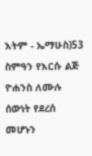እትም - ኤማሁስ)53 ስምዓን የእርሱ ልጅ ዮሐንስ ለሙሉ ሰውነት የደረሰ መሆኑን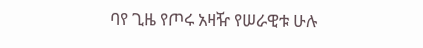ባየ ጊዜ የጦሩ አዛዥ የሠራዊቱ ሁሉ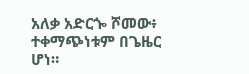አለቃ አድርጐ ሾመው፥ ተቀማጭነቱም በጌዜር ሆነ።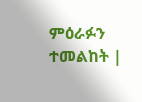ምዕራፉን ተመልከት |